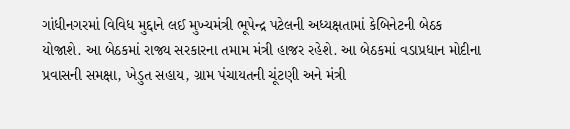ગાંધીનગરમાં વિવિધ મુદ્દાને લઈ મુખ્યમંત્રી ભૂપેન્દ્ર પટેલની અધ્યક્ષતામાં કેબિનેટની બેઠક યોજાશે. આ બેઠકમાં રાજ્ય સરકારના તમામ મંત્રી હાજર રહેશે. આ બેઠકમાં વડાપ્રધાન મોદીના પ્રવાસની સમક્ષા, ખેડુત સહાય, ગ્રામ પંચાયતની ચૂંટણી અને મંત્રી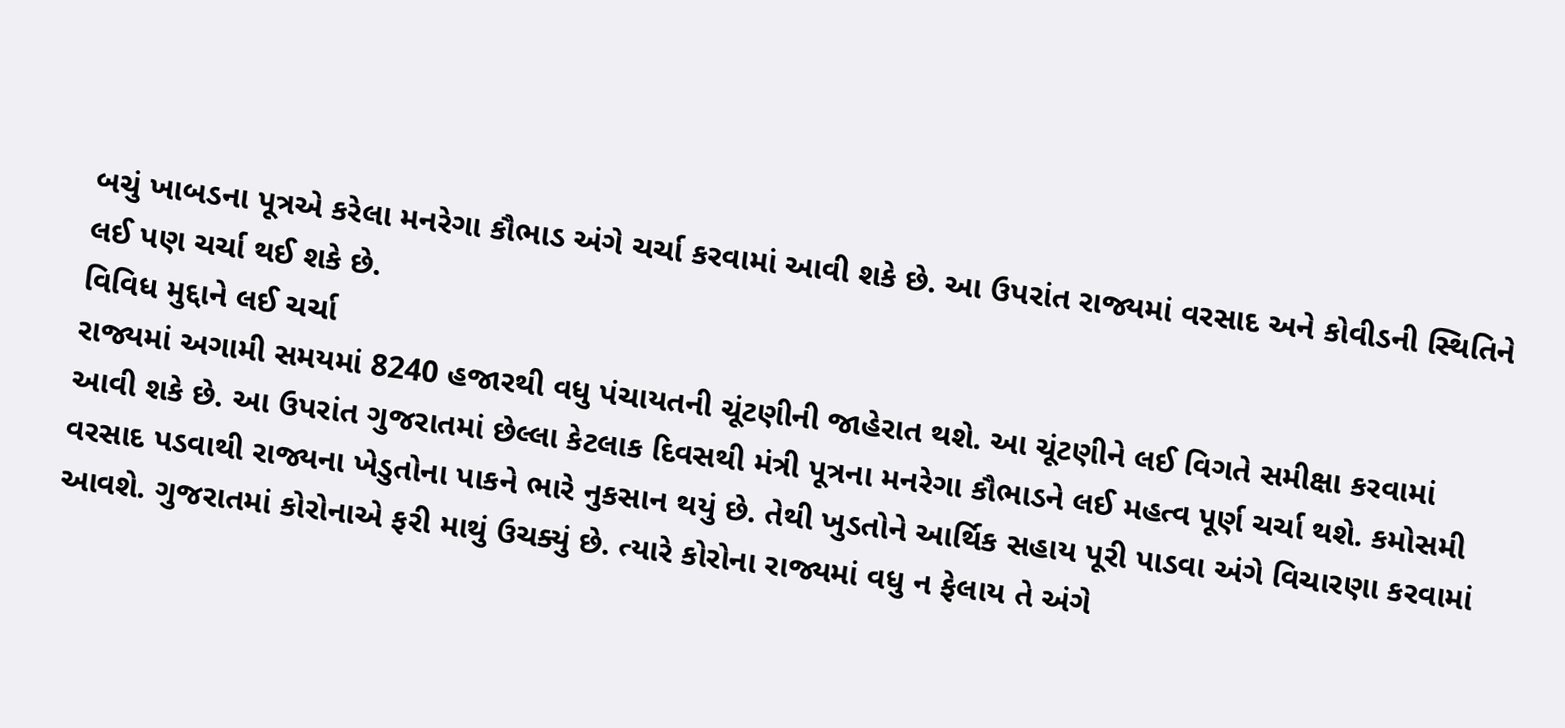બચું ખાબડના પૂત્રએ કરેલા મનરેગા કૌભાડ અંગે ચર્ચા કરવામાં આવી શકે છે. આ ઉપરાંત રાજ્યમાં વરસાદ અને કોવીડની સ્થિતિને લઈ પણ ચર્ચા થઈ શકે છે.
વિવિધ મુદ્દાને લઈ ચર્ચા
રાજ્યમાં અગામી સમયમાં 8240 હજારથી વધુ પંચાયતની ચૂંટણીની જાહેરાત થશે. આ ચૂંટણીને લઈ વિગતે સમીક્ષા કરવામાં આવી શકે છે. આ ઉપરાંત ગુજરાતમાં છેલ્લા કેટલાક દિવસથી મંત્રી પૂત્રના મનરેગા કૌભાડને લઈ મહત્વ પૂર્ણ ચર્ચા થશે. કમોસમી વરસાદ પડવાથી રાજ્યના ખેડુતોના પાકને ભારે નુકસાન થયું છે. તેથી ખુડતોને આર્થિક સહાય પૂરી પાડવા અંગે વિચારણા કરવામાં આવશે. ગુજરાતમાં કોરોનાએ ફરી માથું ઉચક્યું છે. ત્યારે કોરોના રાજ્યમાં વધુ ન ફેલાય તે અંગે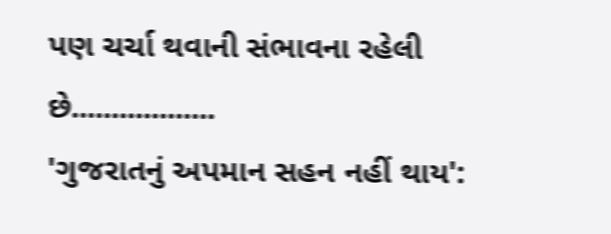પણ ચર્ચા થવાની સંભાવના રહેલી છે..................
'ગુજરાતનું અપમાન સહન નહીં થાય':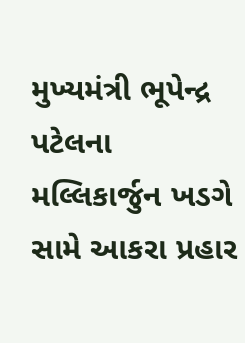મુખ્યમંત્રી ભૂપેન્દ્ર પટેલના મલ્લિકાર્જુન ખડગે સામે આકરા પ્રહાર